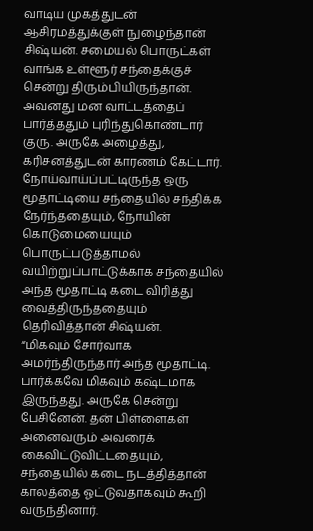வாடிய முகத்துடன் ஆசிரமத்துக்குள் நுழைந்தான் சிஷ்யன். சமையல் பொருட்கள் வாங்க உள்ளூர் சந்தைக்குச் சென்று திரும்பியிருந்தான்.
அவனது மன வாட்டத்தைப் பார்த்ததும் புரிந்துகொண்டார் குரு. அருகே அழைத்து, கரிசனத்துடன் காரணம் கேட்டார்.
நோய்வாய்ப்பட்டிருந்த ஒரு மூதாட்டியை சந்தையில் சந்திக்க நேர்ந்ததையும், நோயின் கொடுமையையும் பொருட்படுத்தாமல் வயிற்றுப்பாட்டுக்காக சந்தையில் அந்த மூதாட்டி கடை விரித்து வைத்திருந்ததையும் தெரிவித்தான் சிஷ்யன்.
“மிகவும் சோர்வாக அமர்ந்திருந்தார் அந்த மூதாட்டி. பார்க்கவே மிகவும் கஷ்டமாக இருந்தது. அருகே சென்று பேசினேன். தன் பிள்ளைகள் அனைவரும் அவரைக் கைவிட்டுவிட்டதையும், சந்தையில் கடை நடத்தித்தான் காலத்தை ஓட்டுவதாகவும் கூறி வருந்தினார்.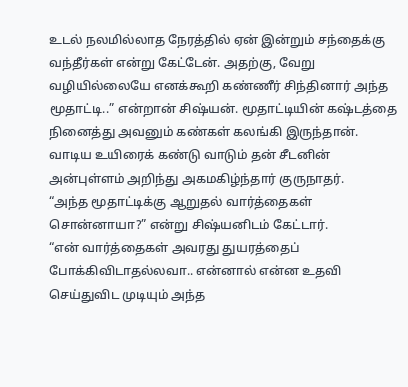உடல் நலமில்லாத நேரத்தில் ஏன் இன்றும் சந்தைக்கு வந்தீர்கள் என்று கேட்டேன். அதற்கு, வேறு வழியில்லையே எனக்கூறி கண்ணீர் சிந்தினார் அந்த மூதாட்டி..” என்றான் சிஷ்யன். மூதாட்டியின் கஷ்டத்தை நினைத்து அவனும் கண்கள் கலங்கி இருந்தான்.
வாடிய உயிரைக் கண்டு வாடும் தன் சீடனின் அன்புள்ளம் அறிந்து அகமகிழ்ந்தார் குருநாதர்.
“அந்த மூதாட்டிக்கு ஆறுதல் வார்த்தைகள் சொன்னாயா?” என்று சிஷ்யனிடம் கேட்டார்.
“என் வார்த்தைகள் அவரது துயரத்தைப் போக்கிவிடாதல்லவா.. என்னால் என்ன உதவி செய்துவிட முடியும் அந்த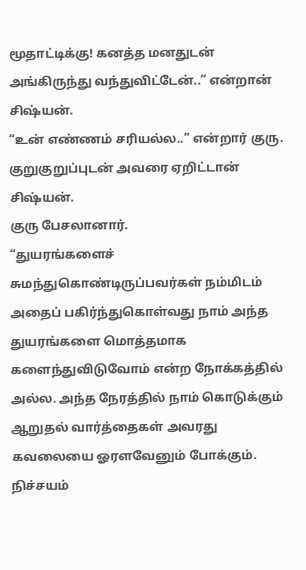மூதாட்டிக்கு! கனத்த மனதுடன் அங்கிருந்து வந்துவிட்டேன்..” என்றான் சிஷ்யன்.
“உன் எண்ணம் சரியல்ல..” என்றார் குரு. குறுகுறுப்புடன் அவரை ஏறிட்டான் சிஷ்யன்.
குரு பேசலானார்.
“துயரங்களைச் சுமந்துகொண்டிருப்பவர்கள் நம்மிடம் அதைப் பகிர்ந்துகொள்வது நாம் அந்த துயரங்களை மொத்தமாக களைந்துவிடுவோம் என்ற நோக்கத்தில் அல்ல. அந்த நேரத்தில் நாம் கொடுக்கும் ஆறுதல் வார்த்தைகள் அவரது கவலையை ஓரளவேனும் போக்கும். நிச்சயம்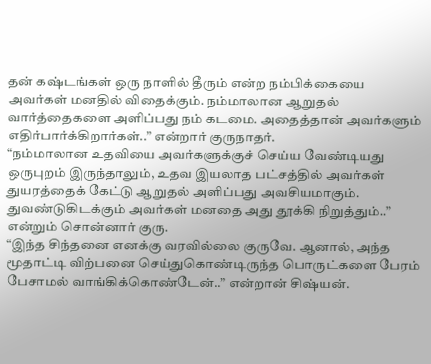தன் கஷ்டங்கள் ஒரு நாளில் தீரும் என்ற நம்பிக்கையை அவர்கள் மனதில் விதைக்கும். நம்மாலான ஆறுதல் வார்த்தைகளை அளிப்பது நம் கடமை. அதைத்தான் அவர்களும் எதிர்பார்க்கிறார்கள்..” என்றார் குருநாதர்.
“நம்மாலான உதவியை அவர்களுக்குச் செய்ய வேண்டியது ஒருபுறம் இருந்தாலும், உதவ இயலாத பட்சத்தில் அவர்கள் துயரத்தைக் கேட்டு ஆறுதல் அளிப்பது அவசியமாகும். துவண்டுகிடக்கும் அவர்கள் மனதை அது தூக்கி நிறுத்தும்..” என்றும் சொன்னார் குரு.
“இந்த சிந்தனை எனக்கு வரவில்லை குருவே. ஆனால், அந்த மூதாட்டி விற்பனை செய்துகொண்டிருந்த பொருட்களை பேரம் பேசாமல் வாங்கிக்கொண்டேன்..” என்றான் சிஷ்யன்.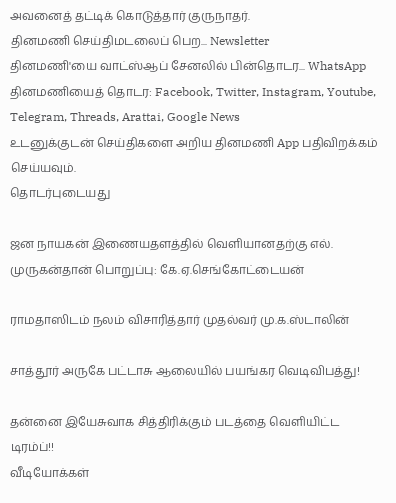அவனைத் தட்டிக் கொடுத்தார் குருநாதர்.
தினமணி செய்திமடலைப் பெற... Newsletter
தினமணி'யை வாட்ஸ்ஆப் சேனலில் பின்தொடர... WhatsApp
தினமணியைத் தொடர: Facebook, Twitter, Instagram, Youtube, Telegram, Threads, Arattai, Google News
உடனுக்குடன் செய்திகளை அறிய தினமணி App பதிவிறக்கம் செய்யவும்.
தொடர்புடையது

ஜன நாயகன் இணையதளத்தில் வெளியானதற்கு எல். முருகன்தான் பொறுப்பு: கே.ஏ.செங்கோட்டையன்

ராமதாஸிடம் நலம் விசாரித்தார் முதல்வர் மு.க.ஸ்டாலின்

சாத்தூர் அருகே பட்டாசு ஆலையில் பயங்கர வெடிவிபத்து!

தன்னை இயேசுவாக சித்திரிக்கும் படத்தை வெளியிட்ட டிரம்ப்!!
வீடியோக்கள்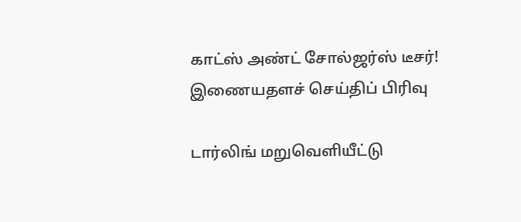காட்ஸ் அண்ட் சோல்ஜர்ஸ் டீசர்!
இணையதளச் செய்திப் பிரிவு

டார்லிங் மறுவெளியீட்டு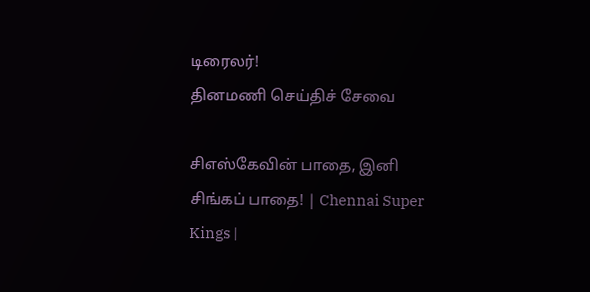டிரைலர்!
தினமணி செய்திச் சேவை

சிஎஸ்கேவின் பாதை, இனி சிங்கப் பாதை! | Chennai Super Kings |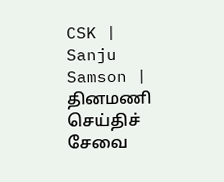CSK | Sanju Samson |
தினமணி செய்திச் சேவை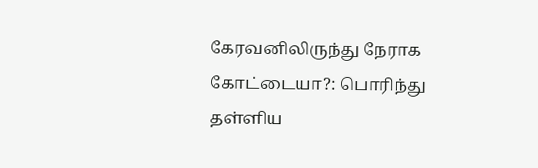கேரவனிலிருந்து நேராக கோட்டையா?: பொரிந்து தள்ளிய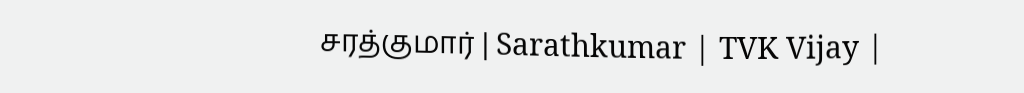சரத்குமார் | Sarathkumar | TVK Vijay |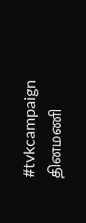#tvkcampaign
தினமணி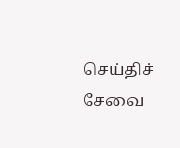செய்திச் சேவை